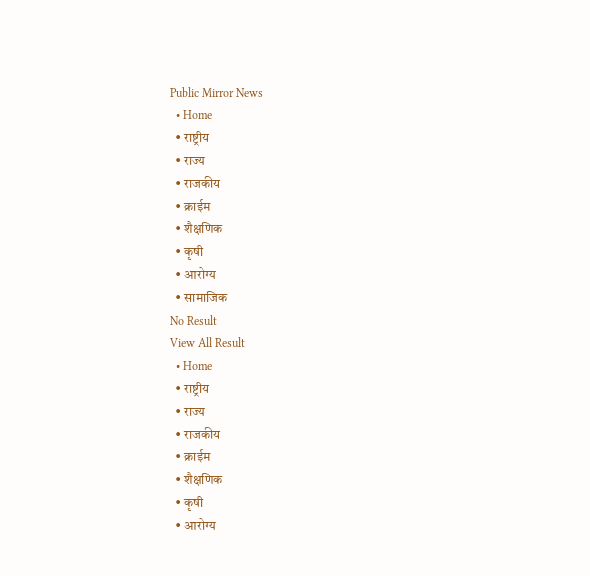Public Mirror News
  • Home
  • राष्ट्रीय
  • राज्य
  • राजकीय
  • क्राईम
  • शैक्षणिक
  • कृषी
  • आरोग्य
  • सामाजिक
No Result
View All Result
  • Home
  • राष्ट्रीय
  • राज्य
  • राजकीय
  • क्राईम
  • शैक्षणिक
  • कृषी
  • आरोग्य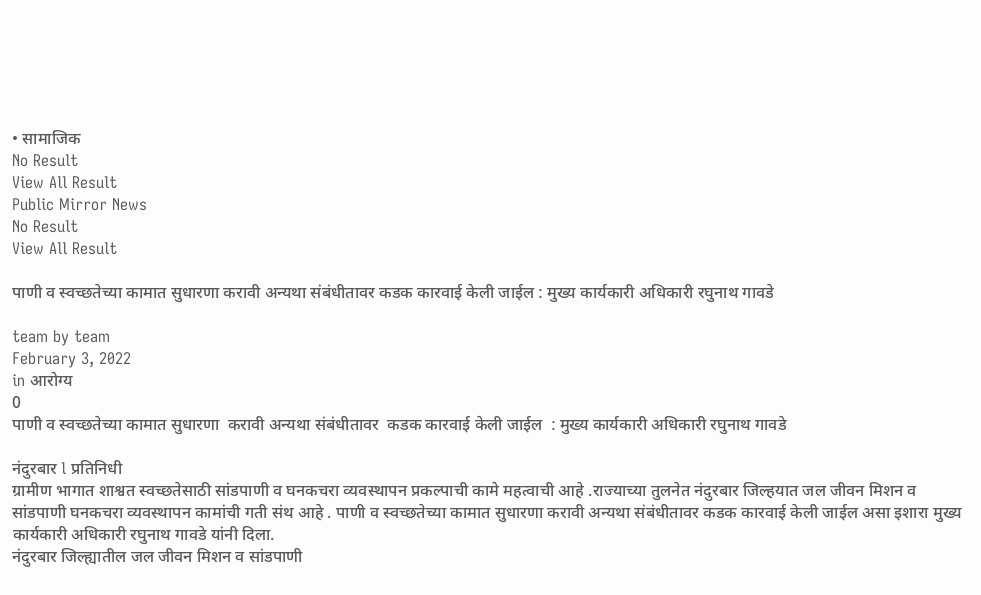• सामाजिक
No Result
View All Result
Public Mirror News
No Result
View All Result

पाणी व स्वच्छतेच्या कामात सुधारणा करावी अन्यथा संबंधीतावर कडक कारवाई केली जाईल : मुख्य कार्यकारी अधिकारी रघुनाथ गावडे

team by team
February 3, 2022
in आरोग्य
0
पाणी व स्वच्छतेच्या कामात सुधारणा  करावी अन्यथा संबंधीतावर  कडक कारवाई केली जाईल  : मुख्य कार्यकारी अधिकारी रघुनाथ गावडे

नंदुरबार l प्रतिनिधी
ग्रामीण भागात शाश्वत स्वच्छतेसाठी सांडपाणी व घनकचरा व्यवस्थापन प्रकल्पाची कामे महत्वाची आहे .राज्याच्या तुलनेत नंदुरबार जिल्हयात जल जीवन मिशन व सांडपाणी घनकचरा व्यवस्थापन कामांची गती संथ आहे . पाणी व स्वच्छतेच्या कामात सुधारणा करावी अन्यथा संबंधीतावर कडक कारवाई केली जाईल असा इशारा मुख्य कार्यकारी अधिकारी रघुनाथ गावडे यांनी दिला.
नंदुरबार जिल्ह्यातील जल जीवन मिशन व सांडपाणी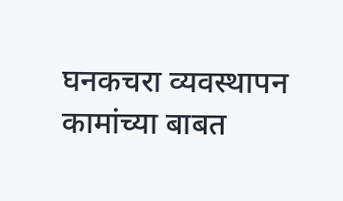घनकचरा व्यवस्थापन कामांच्या बाबत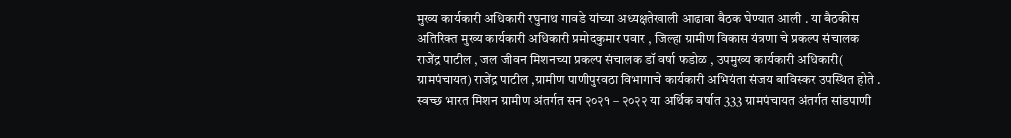मुख्य कार्यकारी अधिकारी रघुनाथ गावडे यांच्या अध्यक्षतेखाली आढावा बैठक घेण्यात आली . या बैठकीस अतिरिक्त मुख्य कार्यकारी अधिकारी प्रमोदकुमार पवार , जिल्हा ग्रामीण विकास यंत्रणा चे प्रकल्प संचालक राजेंद्र पाटील , जल जीवन मिशनच्या प्रकल्प संचालक डॉ वर्षा फडोळ , उपमुख्य कार्यकारी अधिकारी( ग्रामपंचायत) राजेंद्र पाटील ,ग्रामीण पाणीपुरवठा विभागाचे कार्यकारी अभियंता संजय बाविस्कर उपस्थित होते . स्वच्छ भारत मिशन ग्रामीण अंतर्गत सन २०२१ – २०२२ या अर्थिक वर्षात 333 ग्रामपंचायत अंतर्गत सांडपाणी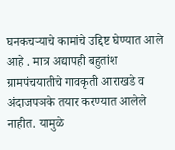घनकचऱ्याचे कामांचे उद्दिष्ट घेण्यात आले आहे . मात्र अद्यापही बहुतांश ग्रामपंचयातीचे गावकृती आराखडे व अंदाजपञके तयार करण्यात आलेले नाहीत. यामुळे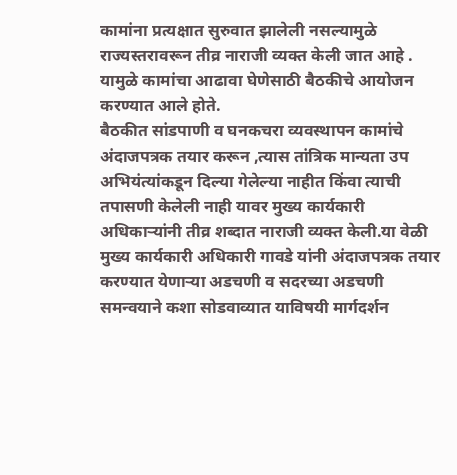कामांना प्रत्यक्षात सुरुवात झालेली नसल्यामुळे राज्यस्तरावरून तीव्र नाराजी व्यक्त केली जात आहे . यामुळे कामांचा आढावा घेणेसाठी बैठकीचे आयोजन करण्यात आले होते.
बैठकीत सांडपाणी व घनकचरा व्यवस्थापन कामांचे अंदाजपत्रक तयार करून ,त्यास तांत्रिक मान्यता उप अभियंत्यांकडून दिल्या गेलेल्या नाहीत किंवा त्याची तपासणी केलेली नाही यावर मुख्य कार्यकारी अधिकाऱ्यांनी तीव्र शब्दात नाराजी व्यक्त केली.या वेळी मुख्य कार्यकारी अधिकारी गावडे यांनी अंदाजपत्रक तयार करण्यात येणार्‍या अडचणी व सदरच्या अडचणी समन्वयाने कशा सोडवाव्यात याविषयी मार्गदर्शन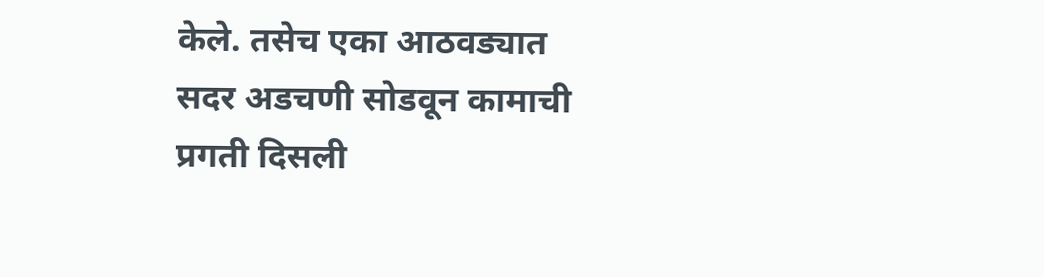केले. तसेच एका आठवड्यात सदर अडचणी सोडवून कामाची प्रगती दिसली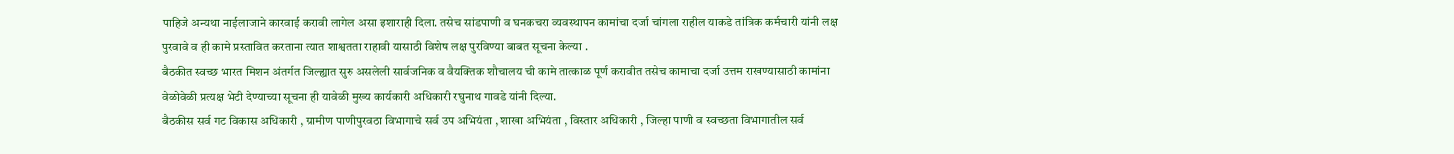पाहिजे अन्यथा नाईलाजाने कारवाई करावी लागेल असा इशाराही दिला. तसेच सांडपाणी व घनकचरा व्यवस्थापन कामांचा दर्जा चांगला राहील याकडे तांत्रिक कर्मचारी यांनी लक्ष पुरवावे व ही कामे प्रस्तावित करताना त्यात शाश्वतता राहावी यासाठी विशेष लक्ष पुरविण्या बाबत सूचना केल्या .
बैठकीत स्वच्छ भारत मिशन अंतर्गत जिल्ह्यात सुरु असलेली सार्वजनिक व वैयक्तिक शौचालय ची कामे तात्काळ पूर्ण करावीत तसेच कामाचा दर्जा उत्तम राखण्यासाठी कामांना वेळोवेळी प्रत्यक्ष भेटी देण्याच्या सूचना ही यावेळी मुख्य कार्यकारी अधिकारी रघुनाथ गावडे यांनी दिल्या.
बैठकीस सर्व गट विकास अधिकारी , ग्रामीण पाणीपुरवठा विभागाचे सर्व उप अभियंता , शाखा अभियंता , विस्तार अधिकारी , जिल्हा पाणी व स्वच्छता विभागातील सर्व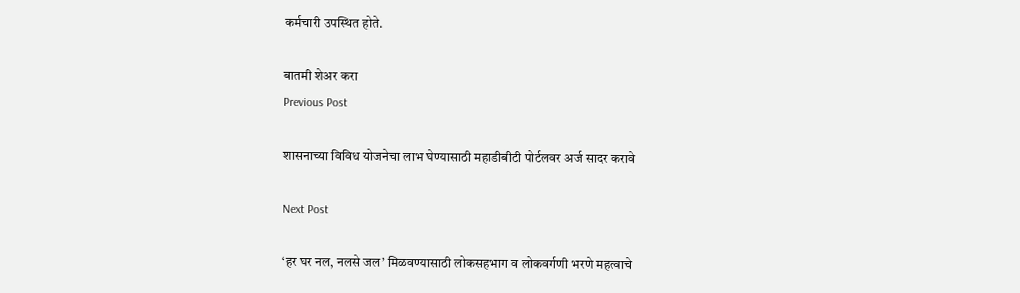कर्मचारी उपस्थित होते.

बातमी शेअर करा
Previous Post

शासनाच्या विविध योजनेचा लाभ घेण्यासाठी महाडीबीटी पोर्टलवर अर्ज सादर करावे

Next Post

‘हर घर नल, नलसे जल’ मिळवण्यासाठी लोकसहभाग व लोकवर्गणी भरणे महत्वाचे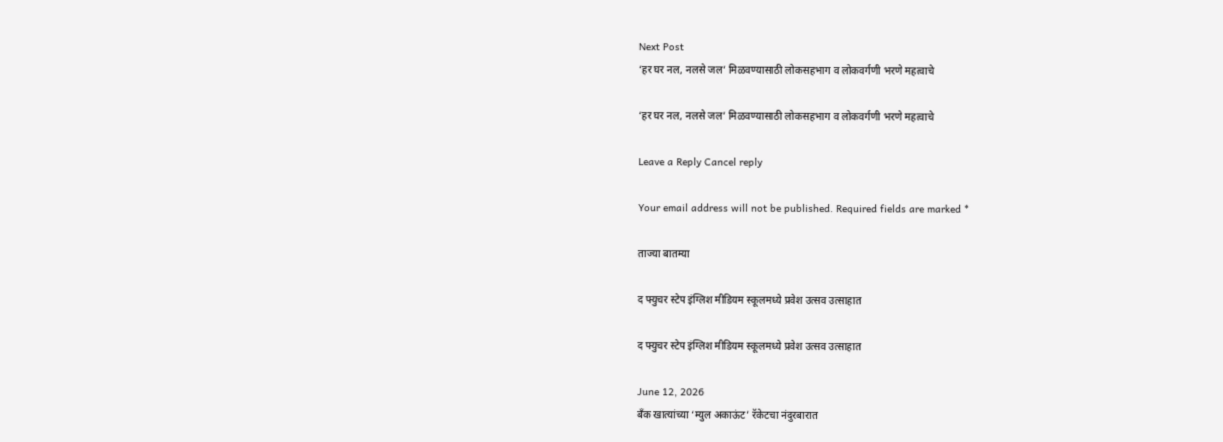Next Post
‘हर घर नल, नलसे जल’ मिळवण्यासाठी लोकसहभाग व लोकवर्गणी भरणे महत्वाचे

‘हर घर नल, नलसे जल’ मिळवण्यासाठी लोकसहभाग व लोकवर्गणी भरणे महत्वाचे

Leave a Reply Cancel reply

Your email address will not be published. Required fields are marked *

ताज्या बातम्या

द फ्युचर स्टेप इंग्लिश मीडियम स्कूलमध्ये प्रवेश उत्सव उत्साहात

द फ्युचर स्टेप इंग्लिश मीडियम स्कूलमध्ये प्रवेश उत्सव उत्साहात

June 12, 2026
बँक खात्यांच्या ‘म्युल अकाऊंट’ रॅकेटचा नंदुरबारात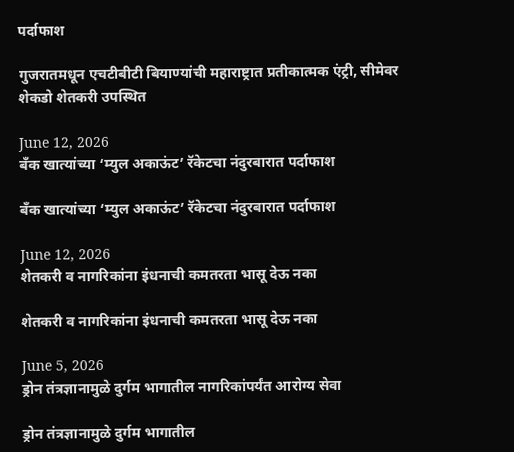पर्दाफाश

गुजरातमधून एचटीबीटी बियाण्यांची महाराष्ट्रात प्रतीकात्मक एंट्री, सीमेवर शेकडो शेतकरी उपस्थित

June 12, 2026
बँक खात्यांच्या ‘म्युल अकाऊंट’ रॅकेटचा नंदुरबारात पर्दाफाश

बँक खात्यांच्या ‘म्युल अकाऊंट’ रॅकेटचा नंदुरबारात पर्दाफाश

June 12, 2026
शेतकरी व नागरिकांना इंधनाची कमतरता भासू देऊ नका

शेतकरी व नागरिकांना इंधनाची कमतरता भासू देऊ नका

June 5, 2026
ड्रोन तंत्रज्ञानामुळे दुर्गम भागातील नागरिकांपर्यंत आरोग्य सेवा

ड्रोन तंत्रज्ञानामुळे दुर्गम भागातील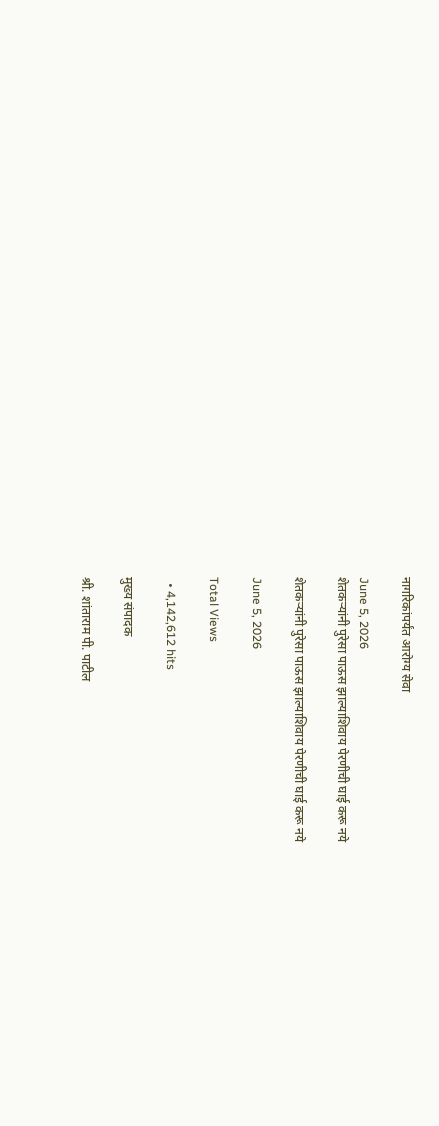नागरिकांपर्यंत आरोग्य सेवा

June 5, 2026
शेतकऱ्यांनी पुरेसा पाऊस झाल्याशिवाय पेरणीची घाई करू नये

शेतकऱ्यांनी पुरेसा पाऊस झाल्याशिवाय पेरणीची घाई करू नये

June 5, 2026

Total Views

  • 4,142,612 hits

मुख्य संपादक

श्री. शांताराम पी. पाटील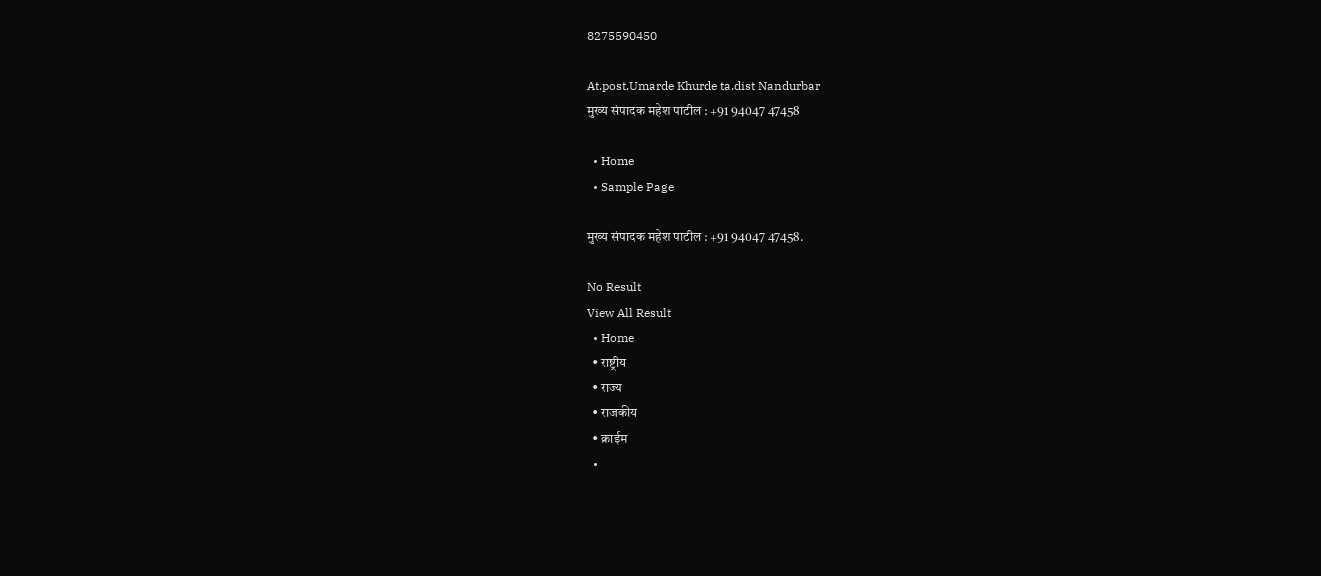8275590450

At.post.Umarde Khurde ta.dist Nandurbar
मुख्य संपादक महेश पाटील : +91 94047 47458

  • Home
  • Sample Page

मुख्य संपादक महेश पाटील : +91 94047 47458.

No Result
View All Result
  • Home
  • राष्ट्रीय
  • राज्य
  • राजकीय
  • क्राईम
  •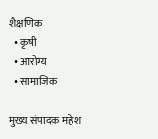शैक्षणिक
  • कृषी
  • आरोग्य
  • सामाजिक

मुख्य संपादक महेश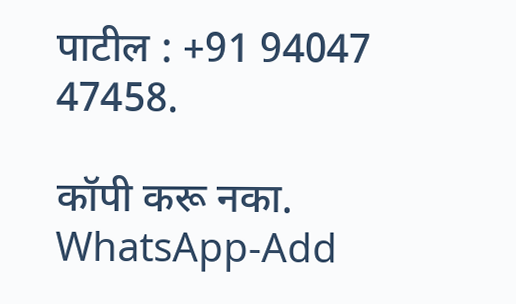पाटील : +91 94047 47458.

कॉपी करू नका.
WhatsApp-Add